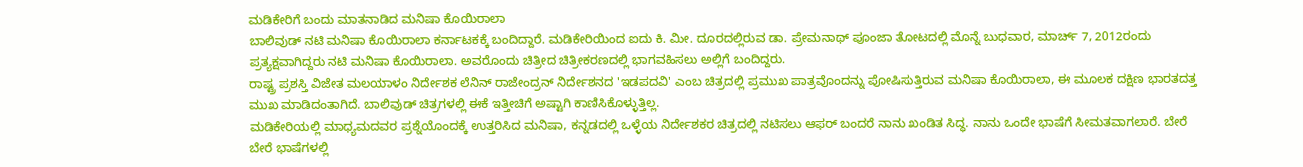ಮಡಿಕೇರಿಗೆ ಬಂದು ಮಾತನಾಡಿದ ಮನಿಷಾ ಕೊಯಿರಾಲಾ
ಬಾಲಿವುಡ್ ನಟಿ ಮನಿಷಾ ಕೊಯಿರಾಲಾ ಕರ್ನಾಟಕಕ್ಕೆ ಬಂದಿದ್ದಾರೆ. ಮಡಿಕೇರಿಯಿಂದ ಐದು ಕಿ. ಮೀ. ದೂರದಲ್ಲಿರುವ ಡಾ. ಪ್ರೇಮನಾಥ್ ಪೂಂಜಾ ತೋಟದಲ್ಲಿ ಮೊನ್ನೆ ಬುಧವಾರ, ಮಾರ್ಚ್ 7, 2012ರಂದು ಪ್ರತ್ಯಕ್ಷವಾಗಿದ್ದರು ನಟಿ ಮನಿಷಾ ಕೊಯಿರಾಲಾ. ಅವರೊಂದು ಚಿತ್ರೀದ ಚಿತ್ರೀಕರಣದಲ್ಲಿ ಭಾಗವಹಿಸಲು ಅಲ್ಲಿಗೆ ಬಂದಿದ್ದರು.
ರಾಷ್ಟ್ರ ಪ್ರಶಸ್ತಿ ವಿಜೇತ ಮಲಯಾಳಂ ನಿರ್ದೇಶಕ ಲೆನಿನ್ ರಾಜೇಂದ್ರನ್ ನಿರ್ದೇಶನದ 'ಇಡಪದವಿ' ಎಂಬ ಚಿತ್ರದಲ್ಲಿ ಪ್ರಮುಖ ಪಾತ್ರವೊಂದನ್ನು ಪೋಷಿಸುತ್ತಿರುವ ಮನಿಷಾ ಕೊಯಿರಾಲಾ, ಈ ಮೂಲಕ ದಕ್ಷಿಣ ಭಾರತದತ್ತ ಮುಖ ಮಾಡಿದಂತಾಗಿದೆ. ಬಾಲಿವುಡ್ ಚಿತ್ರಗಳಲ್ಲಿ ಈಕೆ ಇತ್ತೀಚಿಗೆ ಅಷ್ಟಾಗಿ ಕಾಣಿಸಿಕೊಳ್ಳುತ್ತಿಲ್ಲ.
ಮಡಿಕೇರಿಯಲ್ಲಿ ಮಾಧ್ಯಮದವರ ಪ್ರಶ್ನೆಯೊಂದಕ್ಕೆ ಉತ್ತರಿಸಿದ ಮನಿಷಾ, ಕನ್ನಡದಲ್ಲಿ ಒಳ್ಳೆಯ ನಿರ್ದೇಶಕರ ಚಿತ್ರದಲ್ಲಿ ನಟಿಸಲು ಆಫರ್ ಬಂದರೆ ನಾನು ಖಂಡಿತ ಸಿದ್ಧ. ನಾನು ಒಂದೇ ಭಾಷೆಗೆ ಸೀಮತವಾಗಲಾರೆ. ಬೇರೆ ಬೇರೆ ಭಾಷೆಗಳಲ್ಲಿ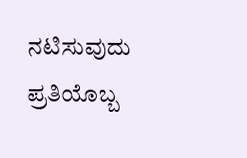ನಟಿಸುವುದು ಪ್ರತಿಯೊಬ್ಬ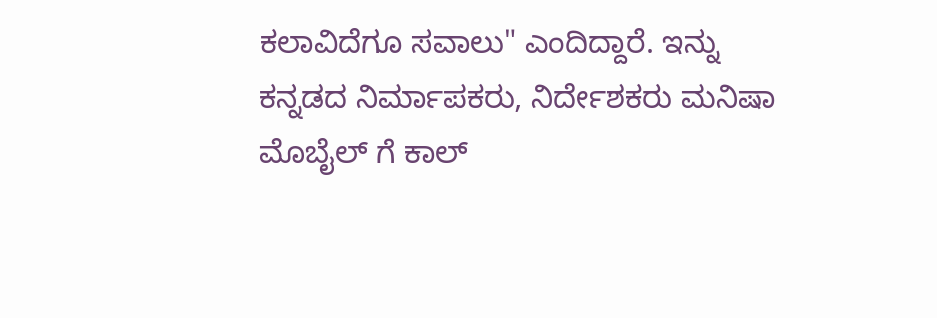ಕಲಾವಿದೆಗೂ ಸವಾಲು" ಎಂದಿದ್ದಾರೆ. ಇನ್ನು ಕನ್ನಡದ ನಿರ್ಮಾಪಕರು, ನಿರ್ದೇಶಕರು ಮನಿಷಾ ಮೊಬೈಲ್ ಗೆ ಕಾಲ್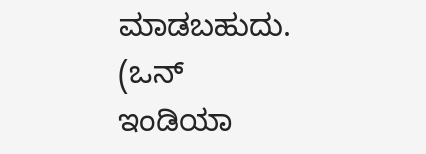ಮಾಡಬಹುದು. (ಒನ್ ಇಂಡಿಯಾ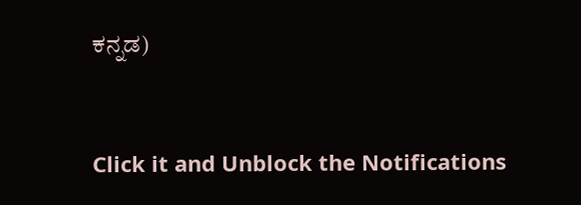ಕನ್ನಡ)


Click it and Unblock the Notifications